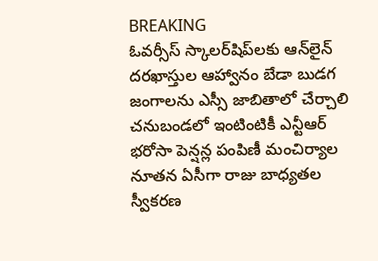BREAKING
ఓవర్సీస్ స్కాలర్‌షిప్‌లకు ఆన్‌లైన్ దరఖాస్తుల ఆహ్వానం బేడా బుడగ జంగాలను ఎస్సీ జాబితాలో చేర్చాలి చనుబండలో ఇంటింటికీ ఎన్టీఆర్ భరోసా పెన్షన్ల పంపిణీ మంచిర్యాల నూతన ఏసీగా రాజు బాధ్యతల స్వీకరణ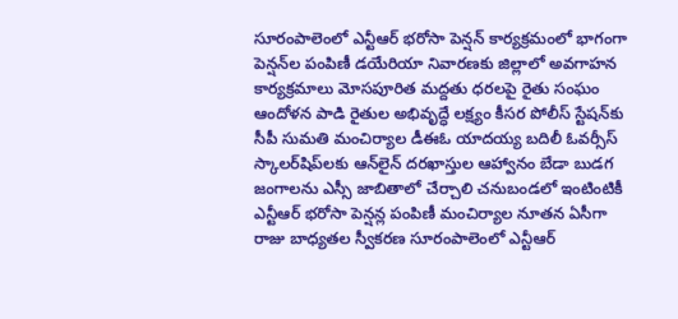సూరంపాలెంలో ఎన్టీఆర్ భరోసా పెన్షన్ కార్యక్రమంలో భాగంగా పెన్షన్‌ల పంపిణీ డయేరియా నివారణకు జిల్లాలో అవగాహన కార్యక్రమాలు మోసపూరిత మద్దతు ధరలపై రైతు సంఘం ఆందోళన పాడి రైతుల అభివృద్ధే లక్ష్యం కీసర పోలీస్ స్టేషన్‌కు సీపీ సుమతి మంచిర్యాల డీఈఓ యాదయ్య బదిలీ ఓవర్సీస్ స్కాలర్‌షిప్‌లకు ఆన్‌లైన్ దరఖాస్తుల ఆహ్వానం బేడా బుడగ జంగాలను ఎస్సీ జాబితాలో చేర్చాలి చనుబండలో ఇంటింటికీ ఎన్టీఆర్ భరోసా పెన్షన్ల పంపిణీ మంచిర్యాల నూతన ఏసీగా రాజు బాధ్యతల స్వీకరణ సూరంపాలెంలో ఎన్టీఆర్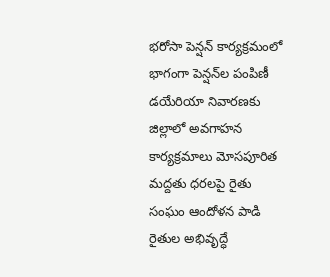భరోసా పెన్షన్ కార్యక్రమంలో భాగంగా పెన్షన్‌ల పంపిణీ డయేరియా నివారణకు జిల్లాలో అవగాహన కార్యక్రమాలు మోసపూరిత మద్దతు ధరలపై రైతు సంఘం ఆందోళన పాడి రైతుల అభివృద్ధే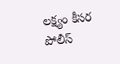లక్ష్యం కీసర పోలీస్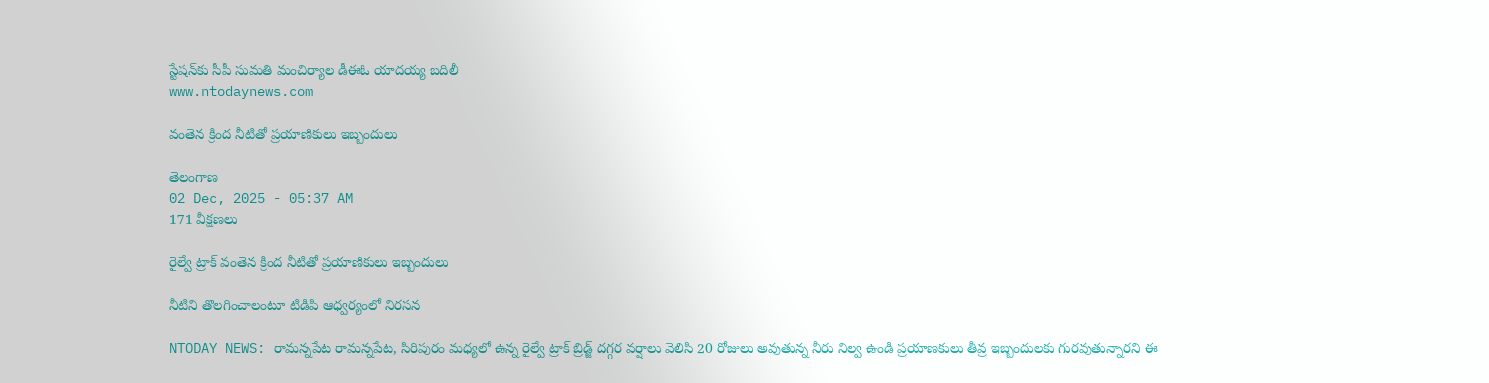స్టేషన్‌కు సీపీ సుమతి మంచిర్యాల డీఈఓ యాదయ్య బదిలీ
www.ntodaynews.com

వంతెన క్రింద నీటితో ప్రయాణికులు ఇబ్బందులు

తెలంగాణ
02 Dec, 2025 - 05:37 AM
171 వీక్షణలు

రైల్వే ట్రాక్ వంతెన క్రింద నీటితో ప్రయాణికులు ఇబ్బందులు

నీటిని తొలగించాలంటూ టిడిపి ఆధ్వర్యంలో నిరసన

NTODAY NEWS: రామన్నపేట రామన్నపేట, సిరిపురం మధ్యలో ఉన్న రైల్వే ట్రాక్ బ్రిడ్జ్ దగ్గర వర్షాలు వెలిసి 20 రోజులు అవుతున్న నీరు నిల్వ ఉండి ప్రయాణకులు తీవ్ర ఇబ్బందులకు గురవుతున్నారని ఈ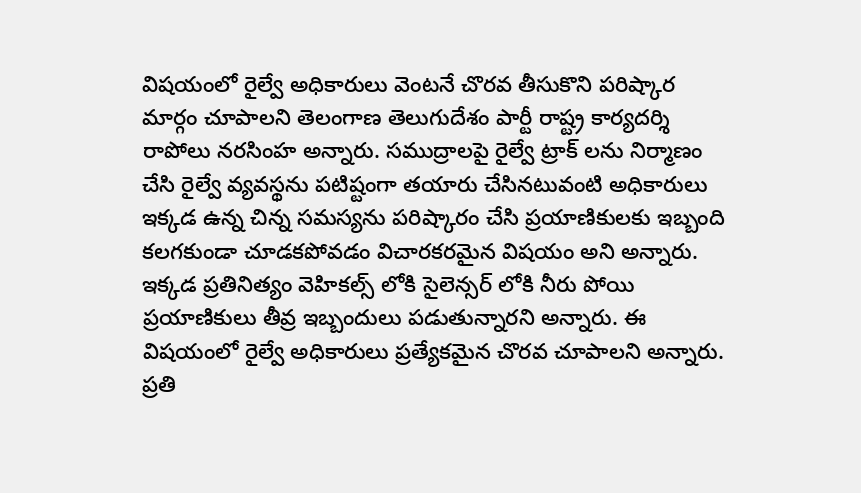విషయంలో రైల్వే అధికారులు వెంటనే చొరవ తీసుకొని పరిష్కార మార్గం చూపాలని తెలంగాణ తెలుగుదేశం పార్టీ రాష్ట్ర కార్యదర్శి రాపోలు నరసింహ అన్నారు. సముద్రాలపై రైల్వే ట్రాక్ లను నిర్మాణం చేసి రైల్వే వ్యవస్థను పటిష్టంగా తయారు చేసినటువంటి అధికారులు ఇక్కడ ఉన్న చిన్న సమస్యను పరిష్కారం చేసి ప్రయాణికులకు ఇబ్బంది కలగకుండా చూడకపోవడం విచారకరమైన విషయం అని అన్నారు. ఇక్కడ ప్రతినిత్యం వెహికల్స్ లోకి సైలెన్సర్ లోకి నీరు పోయి ప్రయాణికులు తీవ్ర ఇబ్బందులు పడుతున్నారని అన్నారు. ఈ విషయంలో రైల్వే అధికారులు ప్రత్యేకమైన చొరవ చూపాలని అన్నారు. ప్రతి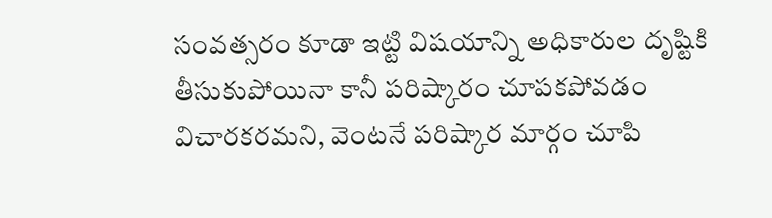సంవత్సరం కూడా ఇట్టి విషయాన్ని అధికారుల దృష్టికి తీసుకుపోయినా కానీ పరిష్కారం చూపకపోవడం విచారకరమని, వెంటనే పరిష్కార మార్గం చూపి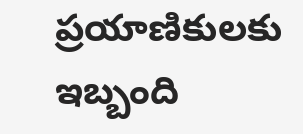ప్రయాణికులకు ఇబ్బంది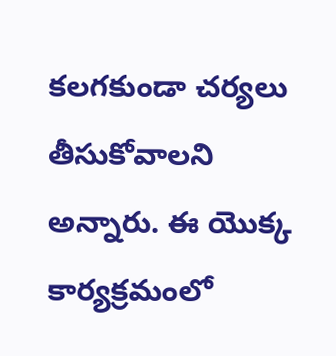కలగకుండా చర్యలు తీసుకోవాలని అన్నారు. ఈ యొక్క కార్యక్రమంలో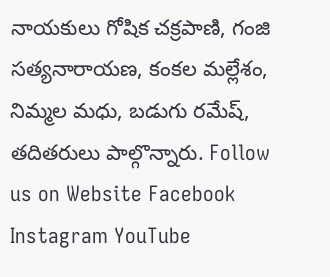నాయకులు గోషిక చక్రపాణి, గంజి సత్యనారాయణ, కంకల మల్లేశం, నిమ్మల మధు, బడుగు రమేష్, తదితరులు పాల్గొన్నారు. Follow us on Website Facebook Instagram YouTube